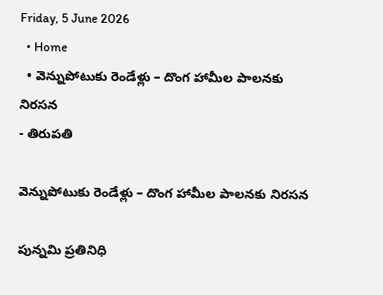Friday, 5 June 2026
  • Home
  • వెన్నుపోటుకు రెండేళ్లు – దొంగ హామీల పాలనకు నిరసన
- తిరుపతి

వెన్నుపోటుకు రెండేళ్లు – దొంగ హామీల పాలనకు నిరసన

పున్నమి ప్రతినిధి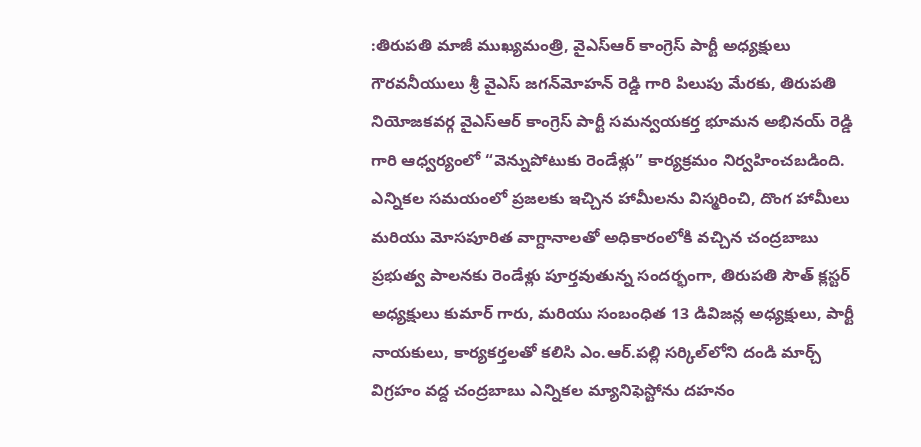:తిరుపతి మాజీ ముఖ్యమంత్రి, వైఎస్ఆర్ కాంగ్రెస్ పార్టీ అధ్యక్షులు గౌరవనీయులు శ్రీ వైఎస్ జగన్‌మోహన్ రెడ్డి గారి పిలుపు మేరకు, తిరుపతి నియోజకవర్గ వైఎస్ఆర్ కాంగ్రెస్ పార్టీ సమన్వయకర్త భూమన అభినయ్ రెడ్డి గారి ఆధ్వర్యంలో “వెన్నుపోటుకు రెండేళ్లు” కార్యక్రమం నిర్వహించబడింది. ఎన్నికల సమయంలో ప్రజలకు ఇచ్చిన హామీలను విస్మరించి, దొంగ హామీలు మరియు మోసపూరిత వాగ్దానాలతో అధికారంలోకి వచ్చిన చంద్రబాబు ప్రభుత్వ పాలనకు రెండేళ్లు పూర్తవుతున్న సందర్భంగా, తిరుపతి సౌత్ క్లస్టర్ అధ్యక్షులు కుమార్ గారు, మరియు సంబంధిత 13 డివిజన్ల అధ్యక్షులు, పార్టీ నాయకులు, కార్యకర్తలతో కలిసి ఎం.ఆర్.పల్లి సర్కిల్‌లోని దండి మార్చ్ విగ్రహం వద్ద చంద్రబాబు ఎన్నికల మ్యానిఫెస్టోను దహనం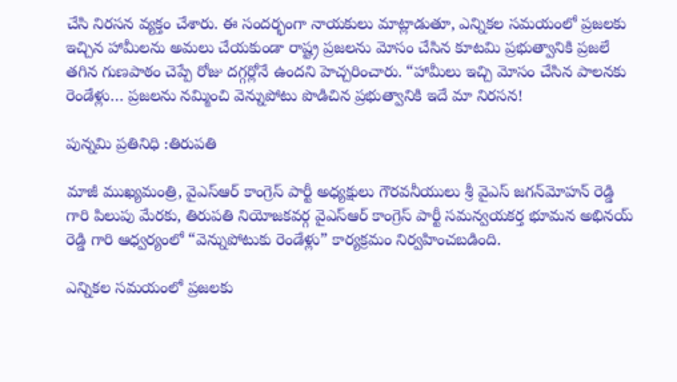చేసి నిరసన వ్యక్తం చేశారు. ఈ సందర్భంగా నాయకులు మాట్లాడుతూ, ఎన్నికల సమయంలో ప్రజలకు ఇచ్చిన హామీలను అమలు చేయకుండా రాష్ట్ర ప్రజలను మోసం చేసిన కూటమి ప్రభుత్వానికి ప్రజలే తగిన గుణపాఠం చెప్పే రోజు దగ్గర్లోనే ఉందని హెచ్చరించారు. “హామీలు ఇచ్చి మోసం చేసిన పాలనకు రెండేళ్లు… ప్రజలను నమ్మించి వెన్నుపోటు పొడిచిన ప్రభుత్వానికి ఇదే మా నిరసన!

పున్నమి ప్రతినిధి :తిరుపతి

మాజీ ముఖ్యమంత్రి, వైఎస్ఆర్ కాంగ్రెస్ పార్టీ అధ్యక్షులు గౌరవనీయులు శ్రీ వైఎస్ జగన్‌మోహన్ రెడ్డి గారి పిలుపు మేరకు, తిరుపతి నియోజకవర్గ వైఎస్ఆర్ కాంగ్రెస్ పార్టీ సమన్వయకర్త భూమన అభినయ్ రెడ్డి గారి ఆధ్వర్యంలో “వెన్నుపోటుకు రెండేళ్లు” కార్యక్రమం నిర్వహించబడింది.

ఎన్నికల సమయంలో ప్రజలకు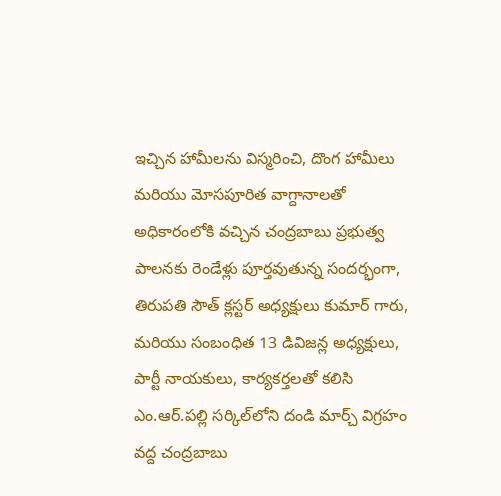ఇచ్చిన హామీలను విస్మరించి, దొంగ హామీలు మరియు మోసపూరిత వాగ్దానాలతో అధికారంలోకి వచ్చిన చంద్రబాబు ప్రభుత్వ పాలనకు రెండేళ్లు పూర్తవుతున్న సందర్భంగా, తిరుపతి సౌత్ క్లస్టర్ అధ్యక్షులు కుమార్ గారు, మరియు సంబంధిత 13 డివిజన్ల అధ్యక్షులు, పార్టీ నాయకులు, కార్యకర్తలతో కలిసి ఎం.ఆర్.పల్లి సర్కిల్‌లోని దండి మార్చ్ విగ్రహం వద్ద చంద్రబాబు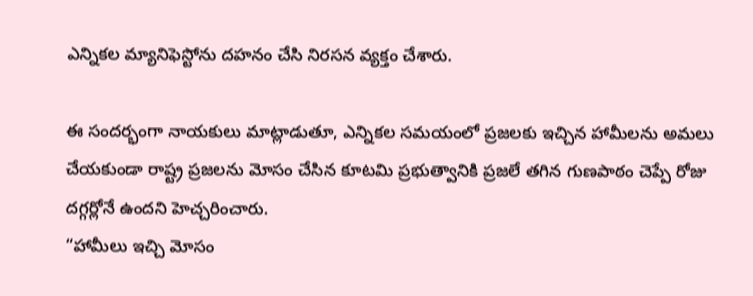ఎన్నికల మ్యానిఫెస్టోను దహనం చేసి నిరసన వ్యక్తం చేశారు.

ఈ సందర్భంగా నాయకులు మాట్లాడుతూ, ఎన్నికల సమయంలో ప్రజలకు ఇచ్చిన హామీలను అమలు చేయకుండా రాష్ట్ర ప్రజలను మోసం చేసిన కూటమి ప్రభుత్వానికి ప్రజలే తగిన గుణపాఠం చెప్పే రోజు దగ్గర్లోనే ఉందని హెచ్చరించారు.
“హామీలు ఇచ్చి మోసం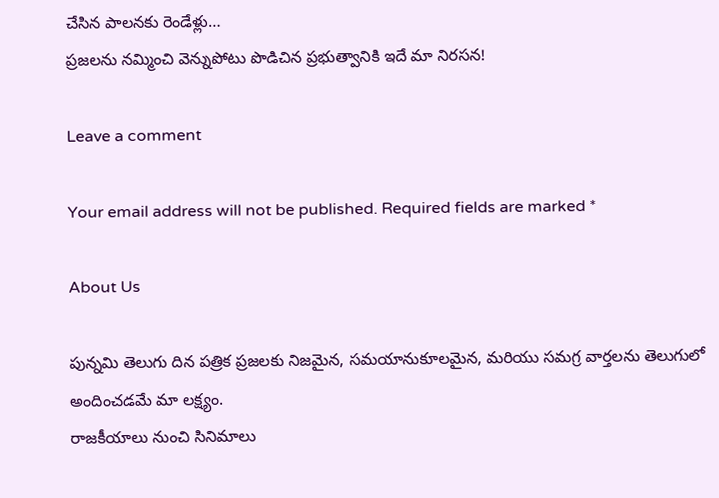చేసిన పాలనకు రెండేళ్లు…
ప్రజలను నమ్మించి వెన్నుపోటు పొడిచిన ప్రభుత్వానికి ఇదే మా నిరసన!

Leave a comment

Your email address will not be published. Required fields are marked *

About Us

పున్నమి తెలుగు దిన పత్రిక ప్రజలకు నిజమైన, సమయానుకూలమైన, మరియు సమగ్ర వార్తలను తెలుగులో అందించడమే మా లక్ష్యం.
రాజకీయాలు నుంచి సినిమాలు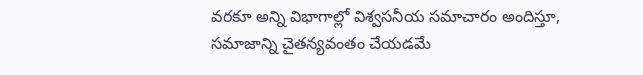వరకూ అన్ని విభాగాల్లో విశ్వసనీయ సమాచారం అందిస్తూ, సమాజాన్ని చైతన్యవంతం చేయడమే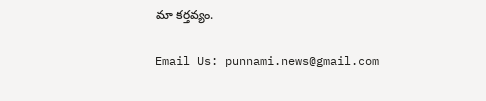మా కర్తవ్యం.

Email Us: punnami.news@gmail.com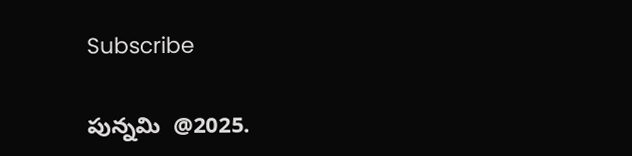Subscribe

పున్నమి  @2025.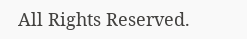All Rights Reserved.